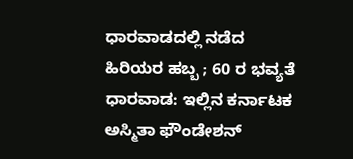ಧಾರವಾಡದಲ್ಲಿ ನಡೆದ ಹಿರಿಯರ ಹಬ್ಬ ; 60 ರ ಭವ್ಯತೆ
ಧಾರವಾಡ: ಇಲ್ಲಿನ ಕರ್ನಾಟಕ ಅಸ್ಮಿತಾ ಫೌಂಡೇಶನ್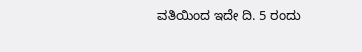ವತಿಯಿಂದ ಇದೇ ದಿ. 5 ರಂದು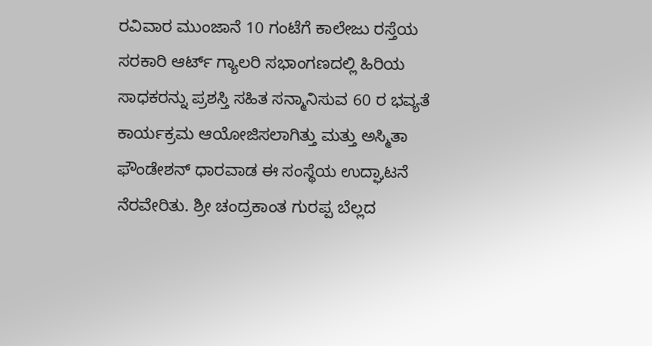ರವಿವಾರ ಮುಂಜಾನೆ 10 ಗಂಟೆಗೆ ಕಾಲೇಜು ರಸ್ತೆಯ ಸರಕಾರಿ ಆರ್ಟ್ ಗ್ಯಾಲರಿ ಸಭಾಂಗಣದಲ್ಲಿ ಹಿರಿಯ ಸಾಧಕರನ್ನು ಪ್ರಶಸ್ತಿ ಸಹಿತ ಸನ್ಮಾನಿಸುವ 60 ರ ಭವ್ಯತೆ ಕಾರ್ಯಕ್ರಮ ಆಯೋಜಿಸಲಾಗಿತ್ತು ಮತ್ತು ಅಸ್ಮಿತಾ ಫೌಂಡೇಶನ್ ಧಾರವಾಡ ಈ ಸಂಸ್ಥೆಯ ಉದ್ಘಾಟನೆ ನೆರವೇರಿತು. ಶ್ರೀ ಚಂದ್ರಕಾಂತ ಗುರಪ್ಪ ಬೆಲ್ಲದ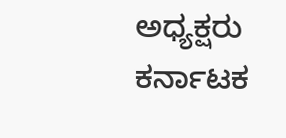ಅಧ್ಯಕ್ಷರು ಕರ್ನಾಟಕ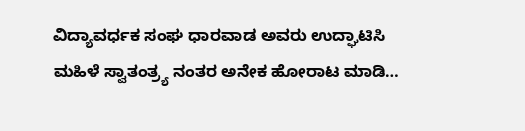ವಿದ್ಯಾವರ್ಧಕ ಸಂಘ ಧಾರವಾಡ ಅವರು ಉದ್ಘಾಟಿಸಿ ಮಹಿಳೆ ಸ್ವಾತಂತ್ರ್ಯ ನಂತರ ಅನೇಕ ಹೋರಾಟ ಮಾಡಿ…